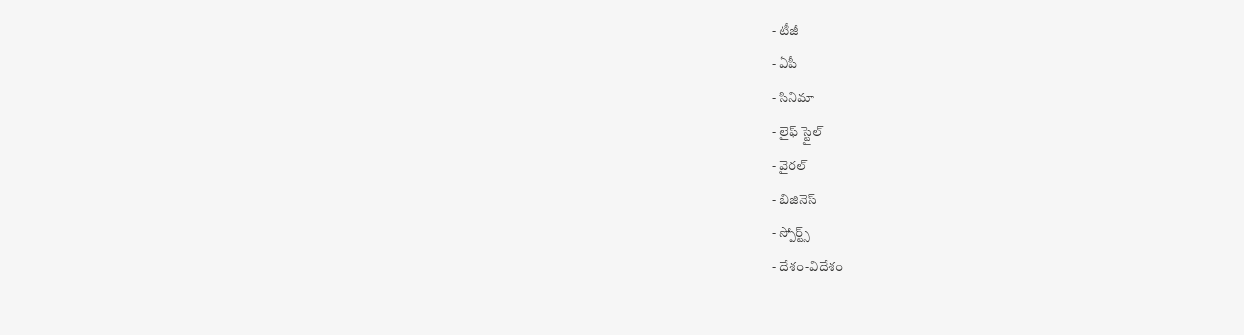- టీజీ
- ఏపీ
- సినిమా
- లైఫ్ స్టైల్
- వైరల్
- బిజినెస్
- స్పోర్ట్స్
- దేశం-విదేశం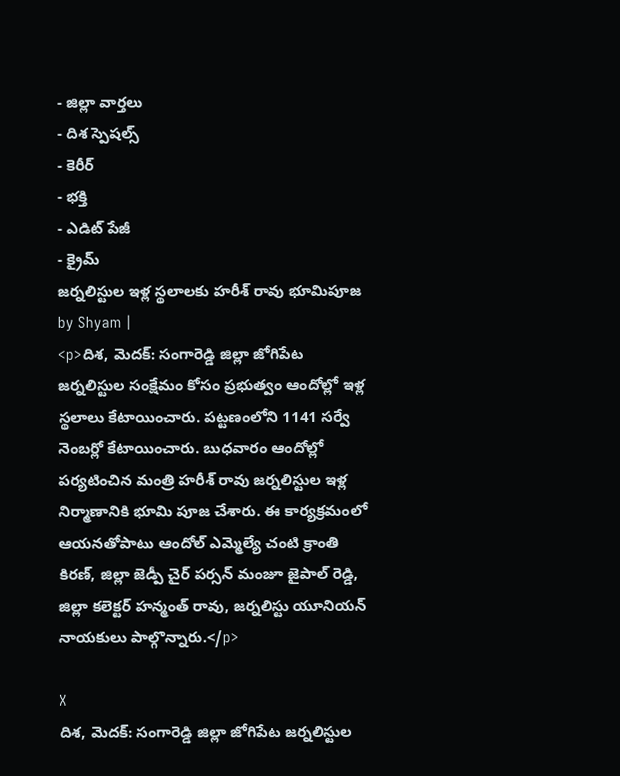- జిల్లా వార్తలు
- దిశ స్పెషల్స్
- కెరీర్
- భక్తి
- ఎడిట్ పేజీ
- క్రైమ్
జర్నలిస్టుల ఇళ్ల స్థలాలకు హరీశ్ రావు భూమిపూజ
by Shyam |
<p>దిశ, మెదక్: సంగారెడ్డి జిల్లా జోగిపేట జర్నలిస్టుల సంక్షేమం కోసం ప్రభుత్వం ఆందోల్లో ఇళ్ల స్థలాలు కేటాయించారు. పట్టణంలోని 1141 సర్వే నెంబర్లో కేటాయించారు. బుధవారం ఆందోల్లో పర్యటించిన మంత్రి హరీశ్ రావు జర్నలిస్టుల ఇళ్ల నిర్మాణానికి భూమి పూజ చేశారు. ఈ కార్యక్రమంలో ఆయనతోపాటు ఆందోల్ ఎమ్మెల్యే చంటి క్రాంతి కిరణ్, జిల్లా జెడ్పీ చైర్ పర్సన్ మంజూ జైపాల్ రెడ్డి, జిల్లా కలెక్టర్ హన్మంత్ రావు, జర్నలిస్టు యూనియన్ నాయకులు పాల్గొన్నారు.</p>

X
దిశ, మెదక్: సంగారెడ్డి జిల్లా జోగిపేట జర్నలిస్టుల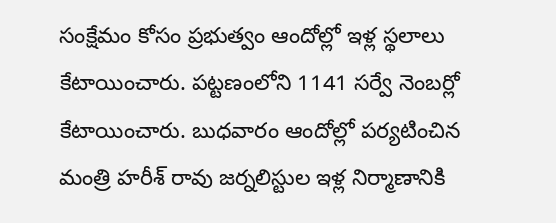సంక్షేమం కోసం ప్రభుత్వం ఆందోల్లో ఇళ్ల స్థలాలు కేటాయించారు. పట్టణంలోని 1141 సర్వే నెంబర్లో కేటాయించారు. బుధవారం ఆందోల్లో పర్యటించిన మంత్రి హరీశ్ రావు జర్నలిస్టుల ఇళ్ల నిర్మాణానికి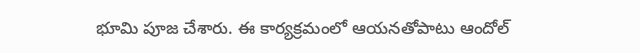భూమి పూజ చేశారు. ఈ కార్యక్రమంలో ఆయనతోపాటు ఆందోల్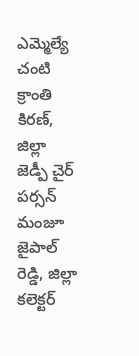ఎమ్మెల్యే చంటి క్రాంతి కిరణ్, జిల్లా జెడ్పీ చైర్ పర్సన్ మంజూ జైపాల్ రెడ్డి, జిల్లా కలెక్టర్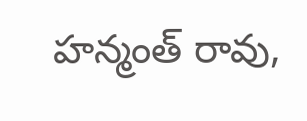హన్మంత్ రావు,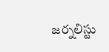జర్నలిస్టు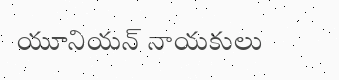యూనియన్ నాయకులు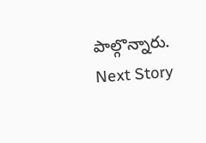పాల్గొన్నారు.
Next Story